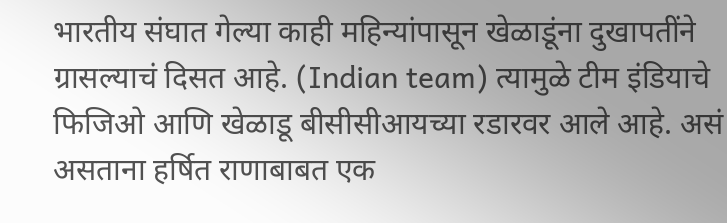भारतीय संघात गेल्या काही महिन्यांपासून खेळाडूंना दुखापतींने ग्रासल्याचं दिसत आहे. (Indian team) त्यामुळे टीम इंडियाचे फिजिओ आणि खेळाडू बीसीसीआयच्या रडारवर आले आहे. असं असताना हर्षित राणाबाबत एक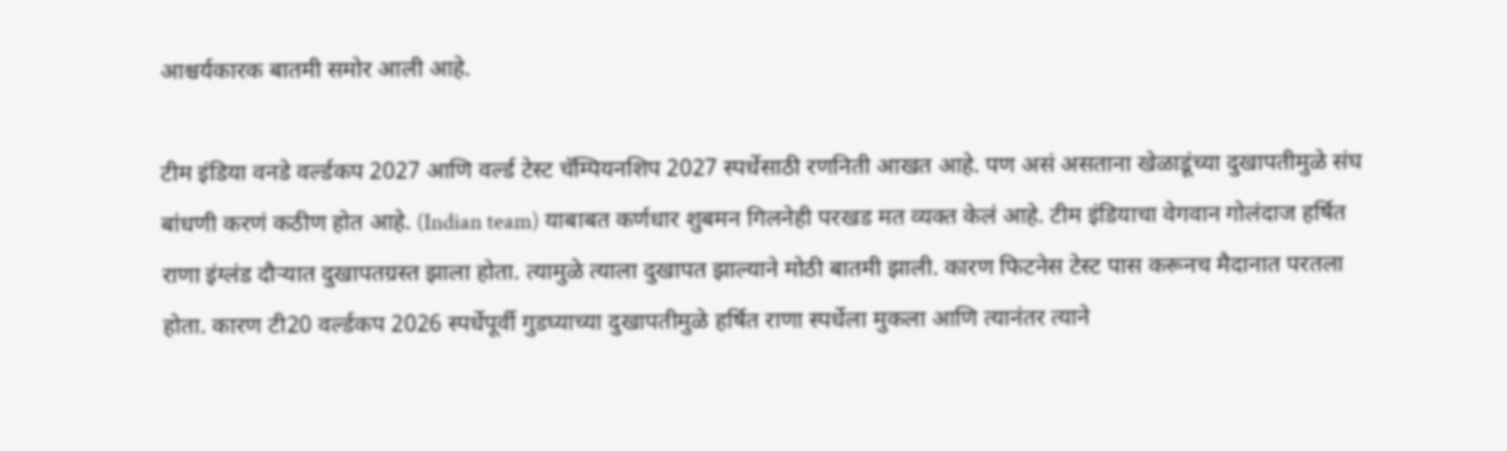आश्चर्यकारक बातमी समोर आली आहे.

टीम इंडिया वनडे वर्ल्डकप 2027 आणि वर्ल्ड टेस्ट चॅम्पियनशिप 2027 स्पर्धेसाठी रणनिती आखत आहे. पण असं असताना खेळाडूंच्या दुखापतीमुळे संघ बांधणी करणं कठीण होत आहे. (Indian team) याबाबत कर्णधार शुबमन गिलनेही परखड मत व्यक्त केलं आहे. टीम इंडियाचा वेगवान गोलंदाज हर्षित राणा इंग्लंड दौऱ्यात दुखापतग्रस्त झाला होता. त्यामुळे त्याला दुखापत झाल्याने मोठी बातमी झाली. कारण फिटनेस टेस्ट पास करूनच मैदानात परतला होता. कारण टी20 वर्ल्डकप 2026 स्पर्धेपूर्वी गुडघ्याच्या दुखापतीमुळे हर्षित राणा स्पर्धेला मुकला आणि त्यानंतर त्याने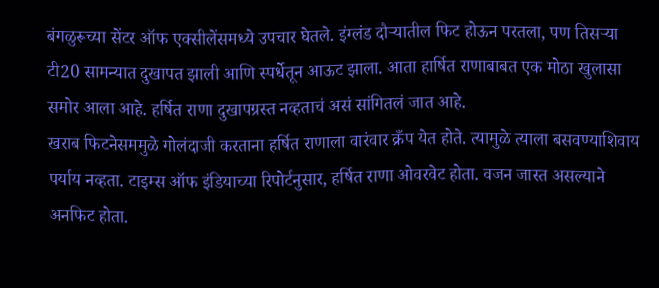बंगळुरूच्या सेंटर ऑफ एक्सीलेंसमध्ये उपचार घेतले. इंग्लंड दौऱ्यातील फिट होऊन परतला, पण तिसऱ्या टी20 सामन्यात दुखापत झाली आणि स्पर्धेतून आऊट झाला. आता हार्षित राणाबाबत एक मोठा खुलासा समोर आला आहे. हर्षित राणा दुखापग्रस्त नव्हताचं असं सांगितलं जात आहे.
खराब फिटनेसममुळे गोलंदाजी करताना हर्षित राणाला वारंवार क्रँप येत होते. त्यामुळे त्याला बसवण्याशिवाय पर्याय नव्हता. टाइम्स ऑफ इंडियाच्या रिपोर्टनुसार, हर्षित राणा ओवरवेट होता. वजन जास्त असल्याने अनफिट होता.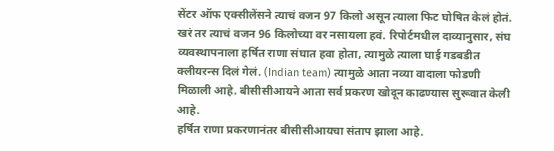सेंटर ऑफ एक्सीलेंसने त्याचं वजन 97 किलो असून त्याला फिट घोषित केलं होतं. खरं तर त्याचं वजन 96 किलोच्या वर नसायला हवं. रिपोर्टमधील दाव्यानुसार, संघ व्यवस्थापनाला हर्षित राणा संघात हवा होता, त्यामुळे त्याला घाई गडबडीत क्लीयरन्स दिलं गेलं. (Indian team) त्यामुळे आता नव्या वादाला फोडणी मिळाली आहे. बीसीसीआयने आता सर्व प्रकरण खोदून काढण्यास सुरूवात केली आहे.
हर्षित राणा प्रकरणानंतर बीसीसीआयचा संताप झाला आहे.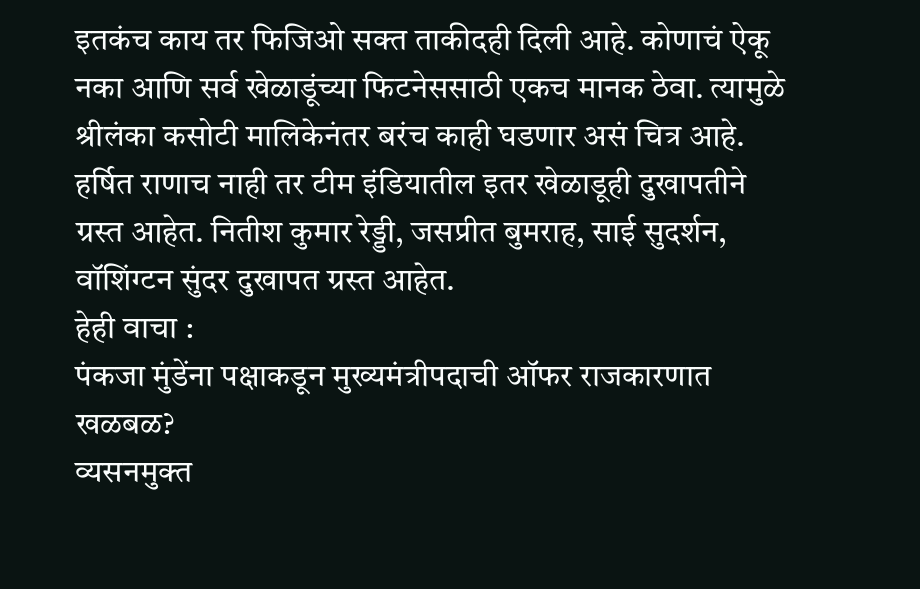इतकंच काय तर फिजिओ सक्त ताकीदही दिली आहे. कोणाचं ऐकू नका आणि सर्व खेळाडूंच्या फिटनेससाठी एकच मानक ठेवा. त्यामुळे श्रीलंका कसोटी मालिकेनंतर बरंच काही घडणार असं चित्र आहे. हर्षित राणाच नाही तर टीम इंडियातील इतर खेळाडूही दुखापतीने ग्रस्त आहेत. नितीश कुमार रेड्डी, जसप्रीत बुमराह, साई सुदर्शन, वॉशिंग्टन सुंदर दुखापत ग्रस्त आहेत.
हेही वाचा :
पंकजा मुंडेंना पक्षाकडून मुख्यमंत्रीपदाची ऑफर राजकारणात खळबळ?
व्यसनमुक्त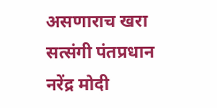असणाराच खरा सत्संगी पंतप्रधान नरेंद्र मोदी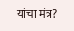यांचा मंत्र?